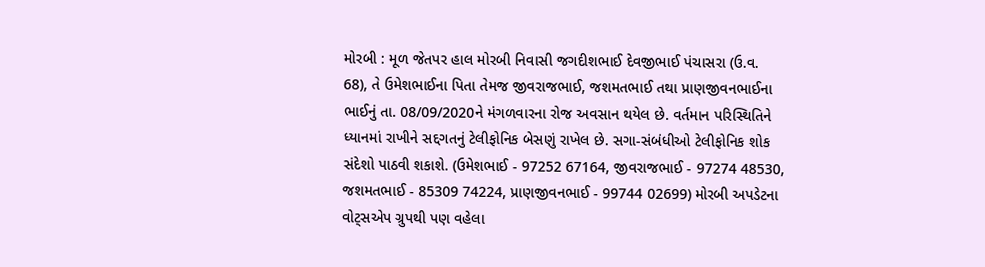મોરબી : મૂળ જેતપર હાલ મોરબી નિવાસી જગદીશભાઈ દેવજીભાઈ પંચાસરા (ઉ.વ. 68), તે ઉમેશભાઈના પિતા તેમજ જીવરાજભાઈ, જશમતભાઈ તથા પ્રાણજીવનભાઈના ભાઈનું તા. 08/09/2020ને મંગળવારના રોજ અવસાન થયેલ છે. વર્તમાન પરિસ્થિતિને ધ્યાનમાં રાખીને સદ્દગતનું ટેલીફોનિક બેસણું રાખેલ છે. સગા-સંબંધીઓ ટેલીફોનિક શોક સંદેશો પાઠવી શકાશે. (ઉમેશભાઈ - 97252 67164, જીવરાજભાઈ - 97274 48530, જશમતભાઈ - 85309 74224, પ્રાણજીવનભાઈ - 99744 02699) મોરબી અપડેટના વોટ્સએપ ગ્રુપથી પણ વહેલા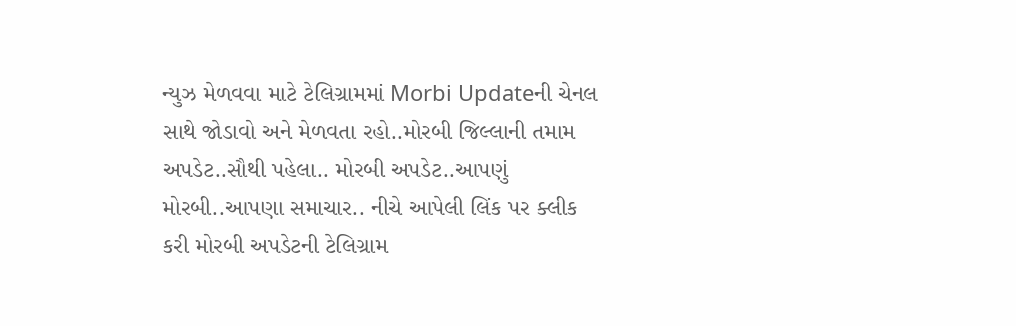ન્યુઝ મેળવવા માટે ટેલિગ્રામમાં Morbi Updateની ચેનલ સાથે જોડાવો અને મેળવતા રહો..મોરબી જિલ્લાની તમામ અપડેટ..સૌથી પહેલા.. મોરબી અપડેટ..આપણું મોરબી..આપણા સમાચાર.. નીચે આપેલી લિંક પર ક્લીક કરી મોરબી અપડેટની ટેલિગ્રામ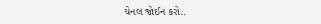ચેનલ જોઈન કરો..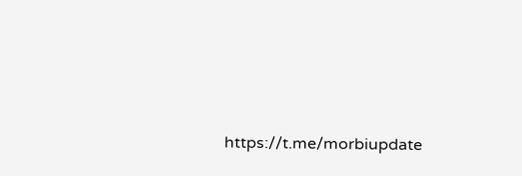https://t.me/morbiupdate